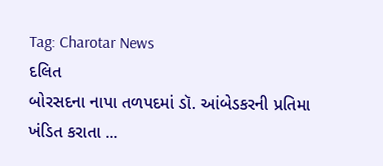Tag: Charotar News
દલિત
બોરસદના નાપા તળપદમાં ડૉ. આંબેડકરની પ્રતિમા ખંડિત કરાતા ...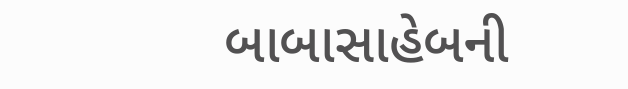બાબાસાહેબની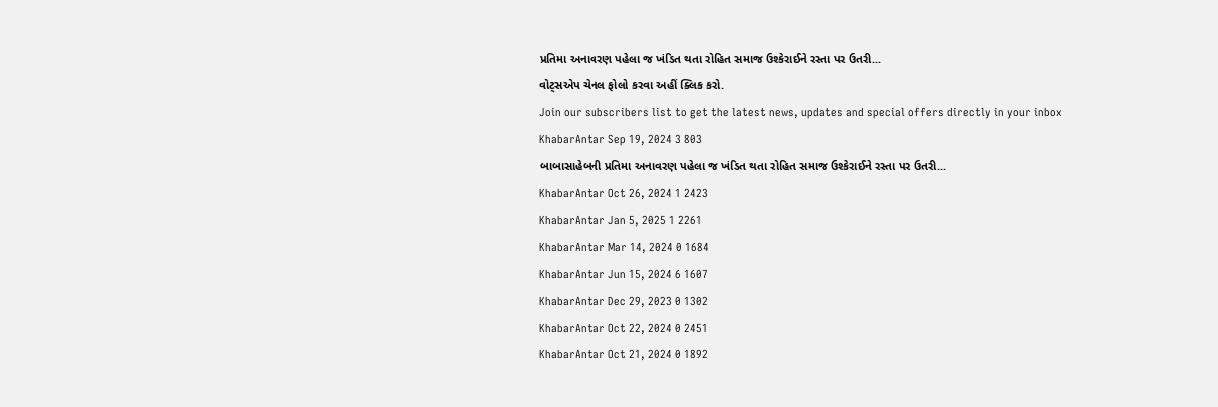પ્રતિમા અનાવરણ પહેલા જ ખંડિત થતા રોહિત સમાજ ઉશ્કેરાઈને રસ્તા પર ઉતરી...
વોટ્સએપ ચેનલ ફોલો કરવા અહીં ક્લિક કરો.
Join our subscribers list to get the latest news, updates and special offers directly in your inbox
KhabarAntar Sep 19, 2024 3 803
બાબાસાહેબની પ્રતિમા અનાવરણ પહેલા જ ખંડિત થતા રોહિત સમાજ ઉશ્કેરાઈને રસ્તા પર ઉતરી...
KhabarAntar Oct 26, 2024 1 2423
KhabarAntar Jan 5, 2025 1 2261
KhabarAntar Mar 14, 2024 0 1684
KhabarAntar Jun 15, 2024 6 1607
KhabarAntar Dec 29, 2023 0 1302
KhabarAntar Oct 22, 2024 0 2451
KhabarAntar Oct 21, 2024 0 1892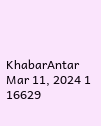KhabarAntar Mar 11, 2024 1 16629